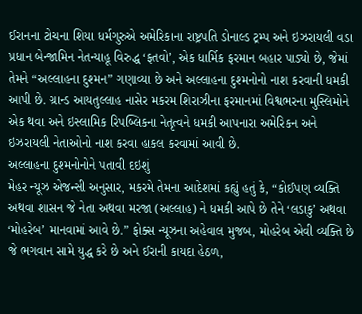ઈરાનના ટોચના શિયા ધર્મગુરુએ અમેરિકાના રાષ્ટ્રપતિ ડોનાલ્ડ ટ્રમ્પ અને ઇઝરાયલી વડા પ્રધાન બેન્જામિન નેતન્યાહૂ વિરુદ્ધ ‘ફતવો’, એક ધાર્મિક ફરમાન બહાર પાડ્યો છે, જેમાં તેમને “અલ્લાહના દુશ્મન” ગણાવ્યા છે અને અલ્લાહના દુશ્મનોનો નાશ કરવાની ધમકી આપી છે. ગ્રાન્ડ આયતુલ્લાહ નાસેર મકરમ શિરાઝીના ફરમાનમાં વિશ્વભરના મુસ્લિમોને એક થવા અને ઇસ્લામિક રિપબ્લિકના નેતૃત્વને ધમકી આપનારા અમેરિકન અને ઇઝરાયલી નેતાઓનો નાશ કરવા હાકલ કરવામાં આવી છે.
અલ્લાહના દુશ્મનોનોને પતાવી દઇશું
મેહર ન્યૂઝ એજન્સી અનુસાર, મકરમે તેમના આદેશમાં કહ્યું હતું કે, “કોઈપણ વ્યક્તિ અથવા શાસન જે નેતા અથવા મરજા (અલ્લાહ) ને ધમકી આપે છે તેને ‘લડાકુ’ અથવા ‘મોહરેબ’ માનવામાં આવે છે.” ફોક્સ ન્યૂઝના અહેવાલ મુજબ, મોહરેબ એવી વ્યક્તિ છે જે ભગવાન સામે યુદ્ધ કરે છે અને ઈરાની કાયદા હેઠળ,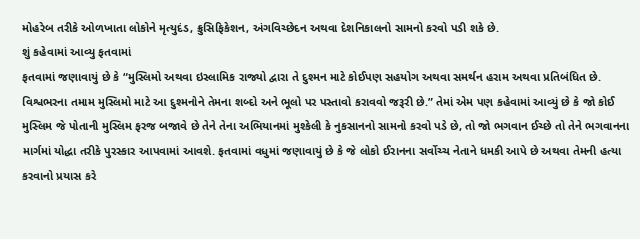મોહરેબ તરીકે ઓળખાતા લોકોને મૃત્યુદંડ, ક્રુસિફિકેશન, અંગવિચ્છેદન અથવા દેશનિકાલનો સામનો કરવો પડી શકે છે.
શું કહેવામાં આવ્યુ ફતવામાં
ફતવામાં જણાવાયું છે કે “મુસ્લિમો અથવા ઇસ્લામિક રાજ્યો દ્વારા તે દુશ્મન માટે કોઈપણ સહયોગ અથવા સમર્થન હરામ અથવા પ્રતિબંધિત છે. વિશ્વભરના તમામ મુસ્લિમો માટે આ દુશ્મનોને તેમના શબ્દો અને ભૂલો પર પસ્તાવો કરાવવો જરૂરી છે.” તેમાં એમ પણ કહેવામાં આવ્યું છે કે જો કોઈ મુસ્લિમ જે પોતાની મુસ્લિમ ફરજ બજાવે છે તેને તેના અભિયાનમાં મુશ્કેલી કે નુકસાનનો સામનો કરવો પડે છે, તો જો ભગવાન ઈચ્છે તો તેને ભગવાનના માર્ગમાં યોદ્ધા તરીકે પુરસ્કાર આપવામાં આવશે. ફતવામાં વધુમાં જણાવાયું છે કે જે લોકો ઈરાનના સર્વોચ્ચ નેતાને ધમકી આપે છે અથવા તેમની હત્યા કરવાનો પ્રયાસ કરે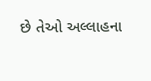છે તેઓ અલ્લાહના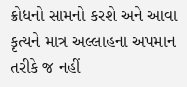ક્રોધનો સામનો કરશે અને આવા કૃત્યને માત્ર અલ્લાહના અપમાન તરીકે જ નહીં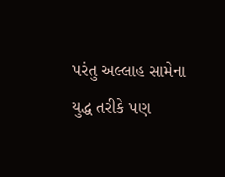પરંતુ અલ્લાહ સામેના યુદ્ધ તરીકે પણ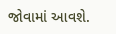જોવામાં આવશે.